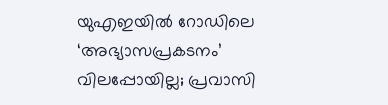യുഎഇയിൽ റോഡിലെ ‘അഭ്യാസപ്രകടനം’ വിലപ്പോയില്ല; പ്രവാസി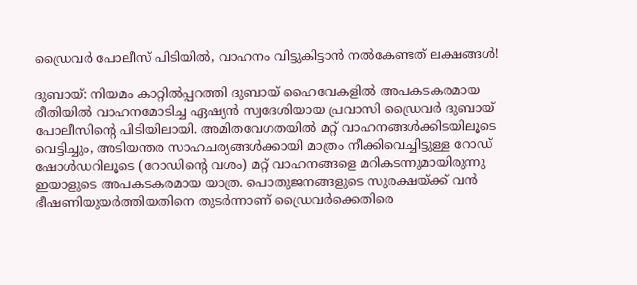ഡ്രൈവർ പോലീസ് പിടിയിൽ, വാഹനം വിട്ടുകിട്ടാൻ നൽകേണ്ടത് ലക്ഷങ്ങൾ!

ദുബായ്: നിയമം കാറ്റിൽപ്പറത്തി ദുബായ് ഹൈവേകളിൽ അപകടകരമായ രീതിയിൽ വാഹനമോടിച്ച ഏഷ്യൻ സ്വദേശിയായ പ്രവാസി ഡ്രൈവർ ദുബായ് പോലീസിന്റെ പിടിയിലായി. അമിതവേഗതയിൽ മറ്റ് വാഹനങ്ങൾക്കിടയിലൂടെ വെട്ടിച്ചും, അടിയന്തര സാഹചര്യങ്ങൾക്കായി മാത്രം നീക്കിവെച്ചിട്ടുള്ള റോഡ് ഷോൾഡറിലൂടെ (റോഡിന്റെ വശം) മറ്റ് വാഹനങ്ങളെ മറികടന്നുമായിരുന്നു ഇയാളുടെ അപകടകരമായ യാത്ര. പൊതുജനങ്ങളുടെ സുരക്ഷയ്ക്ക് വൻ ഭീഷണിയുയർത്തിയതിനെ തുടർന്നാണ് ഡ്രൈവർക്കെതിരെ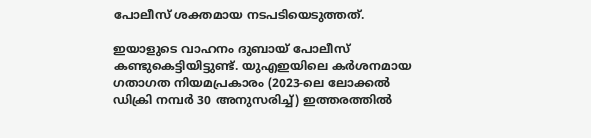പോലീസ് ശക്തമായ നടപടിയെടുത്തത്.

ഇയാളുടെ വാഹനം ദുബായ് പോലീസ് കണ്ടുകെട്ടിയിട്ടുണ്ട്. യുഎഇയിലെ കർശനമായ ഗതാഗത നിയമപ്രകാരം (2023-ലെ ലോക്കൽ ഡിക്രി നമ്പർ 30 അനുസരിച്ച്) ഇത്തരത്തിൽ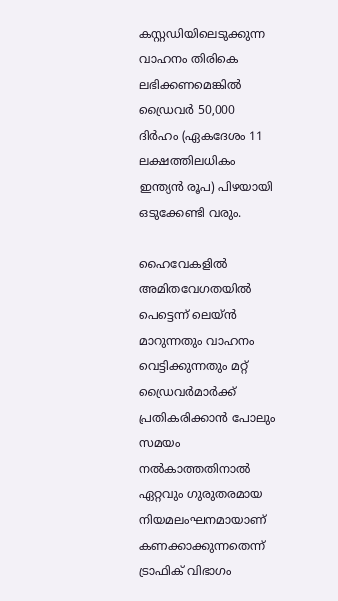കസ്റ്റഡിയിലെടുക്കുന്ന വാഹനം തിരികെ ലഭിക്കണമെങ്കിൽ ഡ്രൈവർ 50,000 ദിർഹം (ഏകദേശം 11 ലക്ഷത്തിലധികം ഇന്ത്യൻ രൂപ) പിഴയായി ഒടുക്കേണ്ടി വരും.

ഹൈവേകളിൽ അമിതവേഗതയിൽ പെട്ടെന്ന് ലെയ്ൻ മാറുന്നതും വാഹനം വെട്ടിക്കുന്നതും മറ്റ് ഡ്രൈവർമാർക്ക് പ്രതികരിക്കാൻ പോലും സമയം നൽകാത്തതിനാൽ ഏറ്റവും ഗുരുതരമായ നിയമലംഘനമായാണ് കണക്കാക്കുന്നതെന്ന് ട്രാഫിക് വിഭാഗം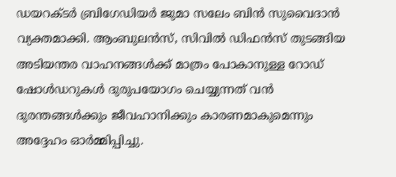ഡയറക്ടർ ബ്രിഗേഡിയർ ജുമാ സലേം ബിൻ സുവൈദാൻ വ്യക്തമാക്കി. ആംബുലൻസ്, സിവിൽ ഡിഫൻസ് തുടങ്ങിയ അടിയന്തര വാഹനങ്ങൾക്ക് മാത്രം പോകാനുള്ള റോഡ് ഷോൾഡറുകൾ ദുരുപയോഗം ചെയ്യുന്നത് വൻ ദുരന്തങ്ങൾക്കും ജീവഹാനിക്കും കാരണമാകുമെന്നും അദ്ദേഹം ഓർമ്മിപ്പിച്ചു.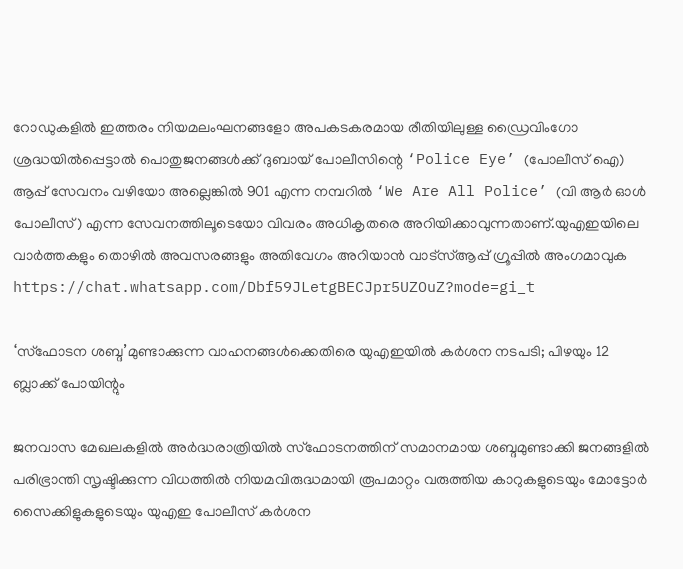റോഡുകളിൽ ഇത്തരം നിയമലംഘനങ്ങളോ അപകടകരമായ രീതിയിലുള്ള ഡ്രൈവിംഗോ ശ്രദ്ധയിൽപ്പെട്ടാൽ പൊതുജനങ്ങൾക്ക് ദുബായ് പോലീസിന്റെ ‘Police Eye’ (പോലീസ് ഐ) ആപ്പ് സേവനം വഴിയോ അല്ലെങ്കിൽ 901 എന്ന നമ്പറിൽ ‘We Are All Police’ (വി ആർ ഓൾ പോലീസ്) എന്ന സേവനത്തിലൂടെയോ വിവരം അധികൃതരെ അറിയിക്കാവുന്നതാണ്.യുഎഇയിലെ വാർത്തകളും തൊഴിൽ അവസരങ്ങളും അതിവേഗം അറിയാൻ വാട്സ്ആപ്പ് ഗ്രൂപ്പിൽ അംഗമാവുക https://chat.whatsapp.com/Dbf59JLetgBECJpr5UZOuZ?mode=gi_t

‘സ്ഫോടന ശബ്ദ’മുണ്ടാക്കുന്ന വാഹനങ്ങൾക്കെതിരെ യുഎഇയിൽ കർശന നടപടി; പിഴയും 12 ബ്ലാക്ക് പോയിന്റും

ജനവാസ മേഖലകളിൽ അർദ്ധരാത്രിയിൽ സ്ഫോടനത്തിന് സമാനമായ ശബ്ദമുണ്ടാക്കി ജനങ്ങളിൽ പരിഭ്രാന്തി സൃഷ്ടിക്കുന്ന വിധത്തിൽ നിയമവിരുദ്ധമായി രൂപമാറ്റം വരുത്തിയ കാറുകളുടെയും മോട്ടോർ സൈക്കിളുകളുടെയും യുഎഇ പോലീസ് കർശന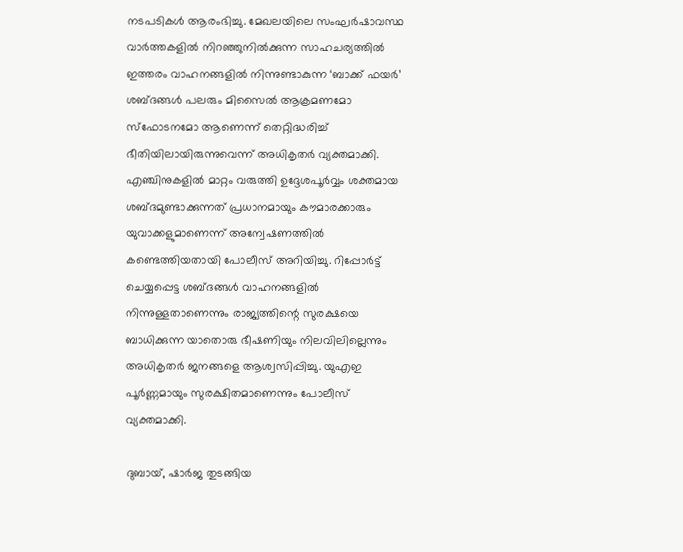നടപടികൾ ആരംഭിച്ചു. മേഖലയിലെ സംഘർഷാവസ്ഥ വാർത്തകളിൽ നിറഞ്ഞുനിൽക്കുന്ന സാഹചര്യത്തിൽ ഇത്തരം വാഹനങ്ങളിൽ നിന്നുണ്ടാകുന്ന ‘ബാക്ക് ഫയർ’ ശബ്ദങ്ങൾ പലരും മിസൈൽ ആക്രമണമോ സ്ഫോടനമോ ആണെന്ന് തെറ്റിദ്ധരിച്ച് ഭീതിയിലായിരുന്നുവെന്ന് അധികൃതർ വ്യക്തമാക്കി. എഞ്ചിനുകളിൽ മാറ്റം വരുത്തി ഉദ്ദേശപൂർവ്വം ശക്തമായ ശബ്ദമുണ്ടാക്കുന്നത് പ്രധാനമായും കൗമാരക്കാരും യുവാക്കളുമാണെന്ന് അന്വേഷണത്തിൽ കണ്ടെത്തിയതായി പോലീസ് അറിയിച്ചു. റിപ്പോർട്ട് ചെയ്യപ്പെട്ട ശബ്ദങ്ങൾ വാഹനങ്ങളിൽ നിന്നുള്ളതാണെന്നും രാജ്യത്തിന്റെ സുരക്ഷയെ ബാധിക്കുന്ന യാതൊരു ഭീഷണിയും നിലവിലില്ലെന്നും അധികൃതർ ജനങ്ങളെ ആശ്വസിപ്പിച്ചു. യുഎഇ പൂർണ്ണമായും സുരക്ഷിതമാണെന്നും പോലീസ് വ്യക്തമാക്കി.

ദുബായ്, ഷാർജ തുടങ്ങിയ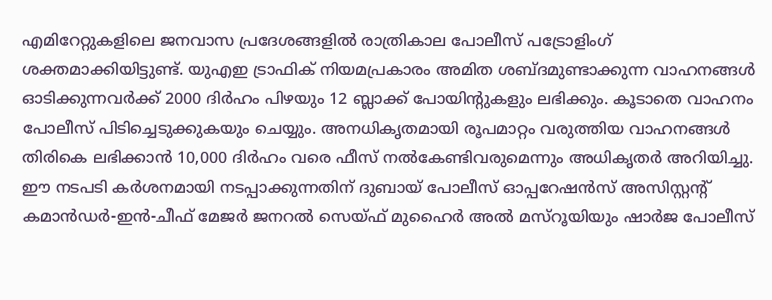എമിറേറ്റുകളിലെ ജനവാസ പ്രദേശങ്ങളിൽ രാത്രികാല പോലീസ് പട്രോളിംഗ് ശക്തമാക്കിയിട്ടുണ്ട്. യുഎഇ ട്രാഫിക് നിയമപ്രകാരം അമിത ശബ്ദമുണ്ടാക്കുന്ന വാഹനങ്ങൾ ഓടിക്കുന്നവർക്ക് 2000 ദിർഹം പിഴയും 12 ബ്ലാക്ക് പോയിന്റുകളും ലഭിക്കും. കൂടാതെ വാഹനം പോലീസ് പിടിച്ചെടുക്കുകയും ചെയ്യും. അനധികൃതമായി രൂപമാറ്റം വരുത്തിയ വാഹനങ്ങൾ തിരികെ ലഭിക്കാൻ 10,000 ദിർഹം വരെ ഫീസ് നൽകേണ്ടിവരുമെന്നും അധികൃതർ അറിയിച്ചു. ഈ നടപടി കർശനമായി നടപ്പാക്കുന്നതിന് ദുബായ് പോലീസ് ഓപ്പറേഷൻസ് അസിസ്റ്റന്റ് കമാൻഡർ-ഇൻ-ചീഫ് മേജർ ജനറൽ സെയ്ഫ് മുഹൈർ അൽ മസ്‌റൂയിയും ഷാർജ പോലീസ്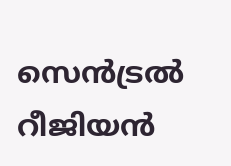സെൻട്രൽ റീജിയൻ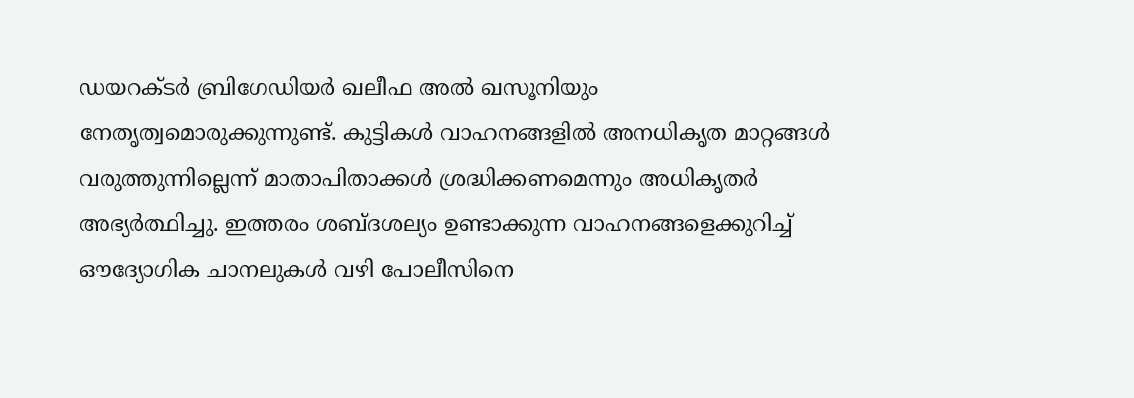ഡയറക്ടർ ബ്രിഗേഡിയർ ഖലീഫ അൽ ഖസൂനിയും നേതൃത്വമൊരുക്കുന്നുണ്ട്. കുട്ടികൾ വാഹനങ്ങളിൽ അനധികൃത മാറ്റങ്ങൾ വരുത്തുന്നില്ലെന്ന് മാതാപിതാക്കൾ ശ്രദ്ധിക്കണമെന്നും അധികൃതർ അഭ്യർത്ഥിച്ചു. ഇത്തരം ശബ്ദശല്യം ഉണ്ടാക്കുന്ന വാഹനങ്ങളെക്കുറിച്ച് ഔദ്യോഗിക ചാനലുകൾ വഴി പോലീസിനെ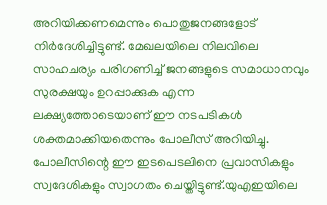അറിയിക്കണമെന്നും പൊതുജനങ്ങളോട് നിർദേശിച്ചിട്ടുണ്ട്. മേഖലയിലെ നിലവിലെ സാഹചര്യം പരിഗണിച്ച് ജനങ്ങളുടെ സമാധാനവും സുരക്ഷയും ഉറപ്പാക്കുക എന്ന ലക്ഷ്യത്തോടെയാണ് ഈ നടപടികൾ ശക്തമാക്കിയതെന്നും പോലീസ് അറിയിച്ചു. പോലീസിന്റെ ഈ ഇടപെടലിനെ പ്രവാസികളും സ്വദേശികളും സ്വാഗതം ചെയ്തിട്ടുണ്ട്.യുഎഇയിലെ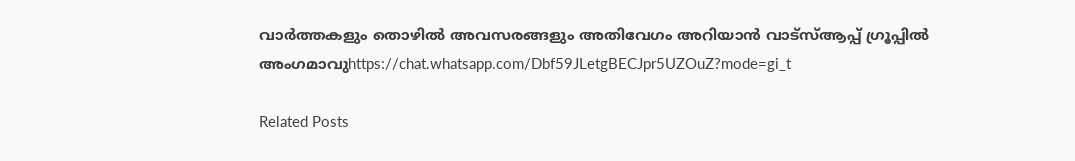വാർത്തകളും തൊഴിൽ അവസരങ്ങളും അതിവേഗം അറിയാൻ വാട്സ്ആപ്പ് ഗ്രൂപ്പിൽ അംഗമാവുhttps://chat.whatsapp.com/Dbf59JLetgBECJpr5UZOuZ?mode=gi_t

Related Posts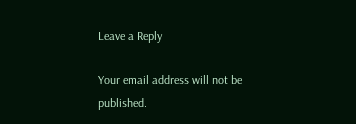Leave a Reply

Your email address will not be published.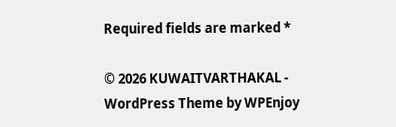Required fields are marked *

© 2026 KUWAITVARTHAKAL - WordPress Theme by WPEnjoy